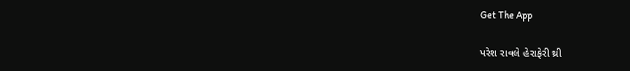Get The App

પરેશ રાવલે હેરાફેરી થ્રી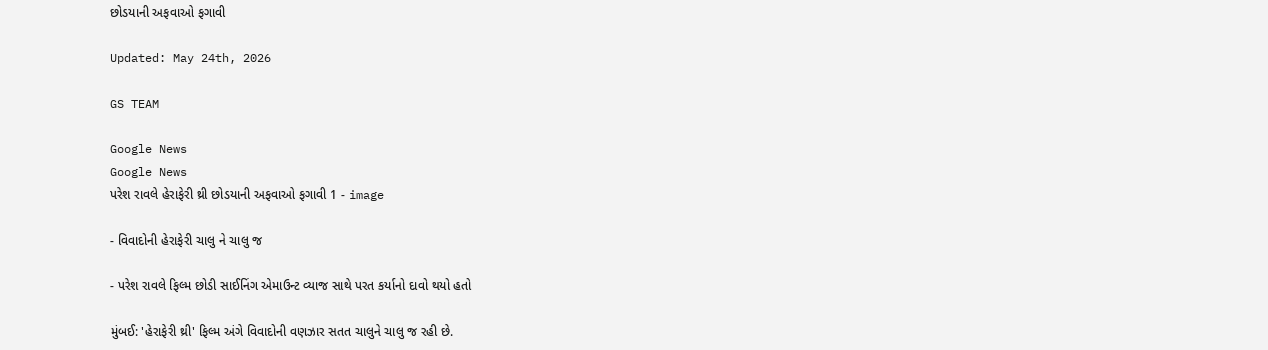છોડયાની અફવાઓ ફગાવી

Updated: May 24th, 2026

GS TEAM

Google News
Google News
પરેશ રાવલે હેરાફેરી થ્રી છોડયાની અફવાઓ ફગાવી 1 - image

- વિવાદોની હેરાફેરી ચાલુ ને ચાલુ જ

- પરેશ રાવલે ફિલ્મ છોડી સાઈનિંગ એમાઉન્ટ વ્યાજ સાથે પરત કર્યાનો દાવો થયો હતો

મુંબઈ: 'હેરાફેરી થ્રી' ફિલ્મ અંગે વિવાદોની વણઝાર સતત ચાલુને ચાલુ જ રહી છે.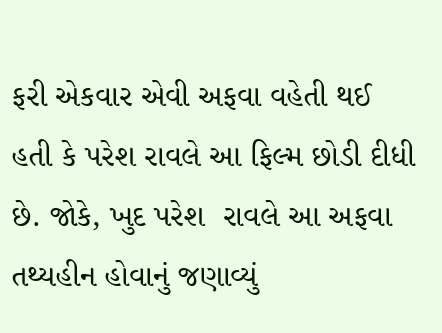ફરી એકવાર એવી અફવા વહેતી થઈ હતી કે પરેશ રાવલે આ ફિલ્મ છોડી દીધી છે. જોકે, ખુદ પરેશ  રાવલે આ અફવા તથ્યહીન હોવાનું જણાવ્યું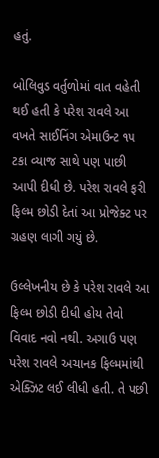હતું.

બોલિવુડ વર્તુળોમાં વાત વહેતી થઈ હતી કે પરેશ રાવલે આ વખતે સાઈનિંગ એમાઉન્ટ ૧૫ ટકા વ્યાજ સાથે પણ પાછી આપી દીધી છે. પરેશ રાવલે ફરી ફિલ્મ છોડી દેતાં આ પ્રોજેક્ટ પર ગ્રહણ લાગી ગયું છે.

ઉલ્લેખનીય છે કે પરેશ રાવલે આ ફિલ્મ છોડી દીધી હોય તેવો વિવાદ નવો નથી. અગાઉ પણ પરેશ રાવલે અચાનક ફિલ્મમાંથી એક્ઝિટ લઈ લીધી હતી. તે પછી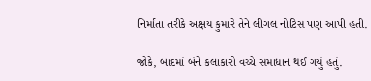નિર્માતા તરીકે અક્ષય કુમારે તેને લીગલ નોટિસ પણ આપી હતી.

જોકે, બાદમાં બંને કલાકારો વચ્ચે સમાધાન થઈ ગયું હતું.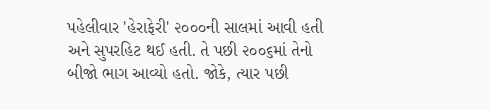પહેલીવાર 'હેરાફેરી' ૨૦૦૦ની સાલમાં આવી હતી અને સુપરહિટ થઈ હતી. તે પછી ૨૦૦૬માં તેનો બીજો ભાગ આવ્યો હતો. જોકે, ત્યાર પછી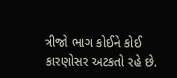ત્રીજો ભાગ કોઈને કોઈ કારણોસર અટકતો રહે છે.